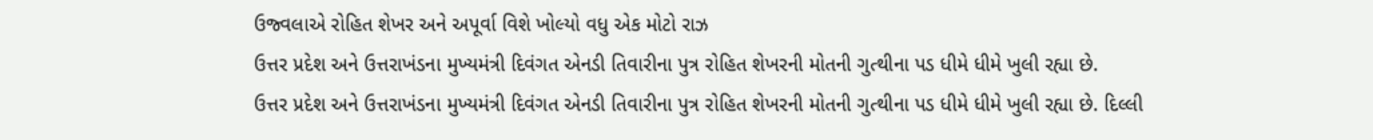ઉજ્વલાએ રોહિત શેખર અને અપૂર્વા વિશે ખોલ્યો વધુ એક મોટો રાઝ
ઉત્તર પ્રદેશ અને ઉત્તરાખંડના મુખ્યમંત્રી દિવંગત એનડી તિવારીના પુત્ર રોહિત શેખરની મોતની ગુત્થીના પડ ધીમે ધીમે ખુલી રહ્યા છે.
ઉત્તર પ્રદેશ અને ઉત્તરાખંડના મુખ્યમંત્રી દિવંગત એનડી તિવારીના પુત્ર રોહિત શેખરની મોતની ગુત્થીના પડ ધીમે ધીમે ખુલી રહ્યા છે. દિલ્લી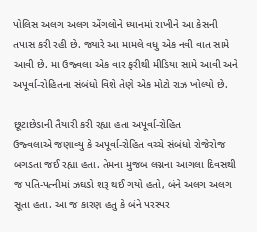પોલિસ અલગ અલગ એંગલોને ધ્યાનમાં રાખીને આ કેસની તપાસ કરી રહી છે. જ્યારે આ મામલે વધુ એક નવી વાત સામે આવી છે. મા ઉજ્વલા એક વાર ફરીથી મીડિયા સામે આવી અને અપૂર્વા-રોહિતના સંબંધો વિશે તેણે એક મોટો રાઝ ખોલ્યો છે.

છૂટાછેડાની તૈયારી કરી રહ્યા હતા અપૂર્વા-રોહિત
ઉજ્વલાએ જણાવ્યુ કે અપૂર્વા-રોહિત વચ્ચે સંબંધો રોજેરોજ બગડતા જઈ રહ્યા હતા. તેમના મુજબ લગ્નના આગલા દિવસથી જ પતિ-પત્નીમાં ઝઘડો શરૂ થઈ ગયો હતો, બંને અલગ અલગ સૂતા હતા. આ જ કારણ હતુ કે બંને પરસ્પર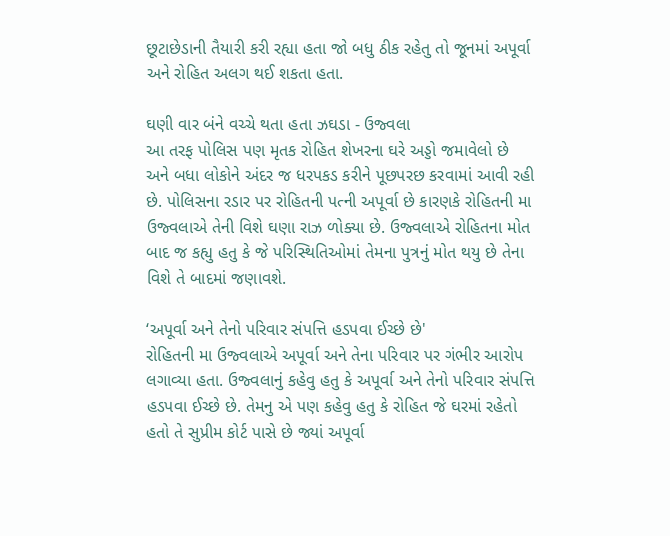છૂટાછેડાની તૈયારી કરી રહ્યા હતા જો બધુ ઠીક રહેતુ તો જૂનમાં અપૂર્વા અને રોહિત અલગ થઈ શકતા હતા.

ઘણી વાર બંને વચ્ચે થતા હતા ઝઘડા - ઉજ્વલા
આ તરફ પોલિસ પણ મૃતક રોહિત શેખરના ઘરે અડ્ડો જમાવેલો છે અને બધા લોકોને અંદર જ ધરપકડ કરીને પૂછપરછ કરવામાં આવી રહી છે. પોલિસના રડાર પર રોહિતની પત્ની અપૂર્વા છે કારણકે રોહિતની મા ઉજ્વલાએ તેની વિશે ઘણા રાઝ ળોક્યા છે. ઉજ્વલાએ રોહિતના મોત બાદ જ કહ્યુ હતુ કે જે પરિસ્થિતિઓમાં તેમના પુત્રનું મોત થયુ છે તેના વિશે તે બાદમાં જણાવશે.

‘અપૂર્વા અને તેનો પરિવાર સંપત્તિ હડપવા ઈચ્છે છે'
રોહિતની મા ઉજ્વલાએ અપૂર્વા અને તેના પરિવાર પર ગંભીર આરોપ લગાવ્યા હતા. ઉજ્વલાનું કહેવુ હતુ કે અપૂર્વા અને તેનો પરિવાર સંપત્તિ હડપવા ઈચ્છે છે. તેમનુ એ પણ કહેવુ હતુ કે રોહિત જે ઘરમાં રહેતો હતો તે સુપ્રીમ કોર્ટ પાસે છે જ્યાં અપૂર્વા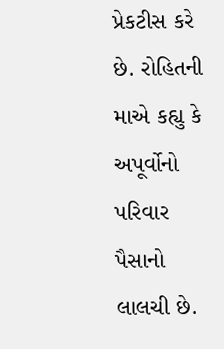પ્રેકટીસ કરે છે. રોહિતની માએ કહ્યુ કે અપૂર્વોનો પરિવાર પૈસાનો લાલચી છે.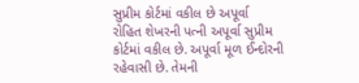સુપ્રીમ કોર્ટમાં વકીલ છે અપૂર્વા
રોહિત શેખરની પત્ની અપૂર્વા સુપ્રીમ કોર્ટમાં વકીલ છે. અપૂર્વા મૂળ ઈન્દોરની રહેવાસી છે. તેમની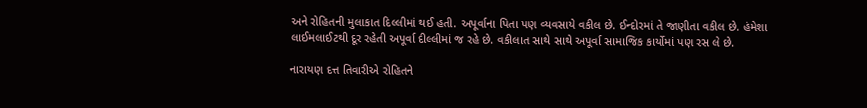અને રોહિતની મુલાકાત દિલ્લીમાં થઈ હતી. અપૂર્વાના પિતા પણ વ્યવસાયે વકીલ છે. ઈન્દોરમાં તે જાણીતા વકીલ છે. હંમેશા લાઈમલાઈટથી દૂર રહેતી અપૂર્વા દીલ્લીમાં જ રહે છે. વકીલાત સાથે સાથે અપૂર્વા સામાજિક કાર્યોમાં પણ રસ લે છે.

નારાયણ દત્ત તિવારીએ રોહિતને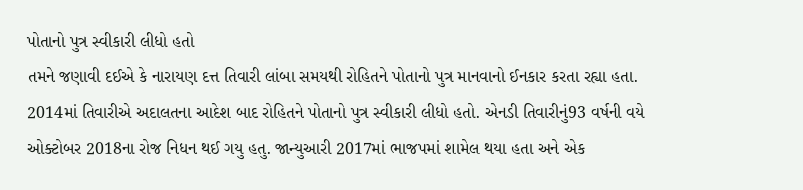પોતાનો પુત્ર સ્વીકારી લીધો હતો
તમને જણાવી દઈએ કે નારાયણ દત્ત તિવારી લાંબા સમયથી રોહિતને પોતાનો પુત્ર માનવાનો ઈનકાર કરતા રહ્યા હતા. 2014માં તિવારીએ અદાલતના આદેશ બાદ રોહિતને પોતાનો પુત્ર સ્વીકારી લીધો હતો. એનડી તિવારીનું93 વર્ષની વયે ઓક્ટોબર 2018ના રોજ નિધન થઈ ગયુ હતુ. જાન્યુઆરી 2017માં ભાજપમાં શામેલ થયા હતા અને એક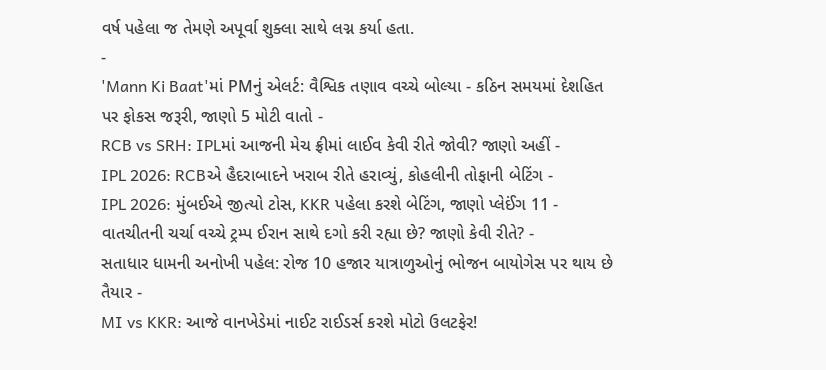વર્ષ પહેલા જ તેમણે અપૂર્વા શુક્લા સાથે લગ્ન કર્યા હતા.
-
'Mann Ki Baat'માં PMનું એલર્ટ: વૈશ્વિક તણાવ વચ્ચે બોલ્યા - કઠિન સમયમાં દેશહિત પર ફોકસ જરૂરી, જાણો 5 મોટી વાતો -
RCB vs SRH: IPLમાં આજની મેચ ફ્રીમાં લાઈવ કેવી રીતે જોવી? જાણો અહીં -
IPL 2026: RCBએ હૈદરાબાદને ખરાબ રીતે હરાવ્યું, કોહલીની તોફાની બેટિંગ -
IPL 2026: મુંબઈએ જીત્યો ટોસ, KKR પહેલા કરશે બેટિંગ, જાણો પ્લેઈંગ 11 -
વાતચીતની ચર્ચા વચ્ચે ટ્રમ્પ ઈરાન સાથે દગો કરી રહ્યા છે? જાણો કેવી રીતે? -
સતાધાર ધામની અનોખી પહેલ: રોજ 10 હજાર યાત્રાળુઓનું ભોજન બાયોગેસ પર થાય છે તૈયાર -
MI vs KKR: આજે વાનખેડેમાં નાઈટ રાઈડર્સ કરશે મોટો ઉલટફેર!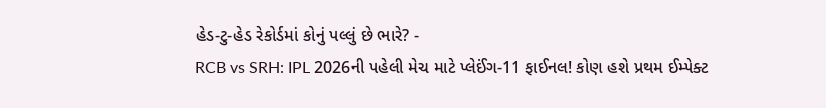હેડ-ટુ-હેડ રેકોર્ડમાં કોનું પલ્લું છે ભારે? -
RCB vs SRH: IPL 2026ની પહેલી મેચ માટે પ્લેઈંગ-11 ફાઈનલ! કોણ હશે પ્રથમ ઈમ્પેક્ટ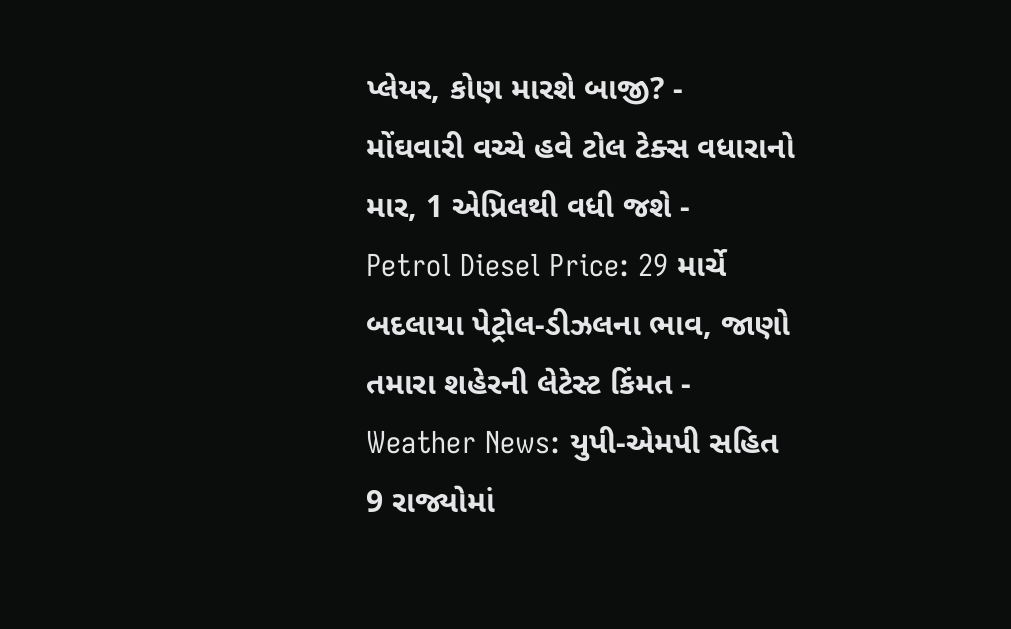પ્લેયર, કોણ મારશે બાજી? -
મોંઘવારી વચ્ચે હવે ટોલ ટેક્સ વધારાનો માર, 1 એપ્રિલથી વધી જશે -
Petrol Diesel Price: 29 માર્ચે બદલાયા પેટ્રોલ-ડીઝલના ભાવ, જાણો તમારા શહેરની લેટેસ્ટ કિંમત -
Weather News: યુપી-એમપી સહિત 9 રાજ્યોમાં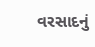વરસાદનું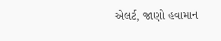એલર્ટ, જાણો હવામાન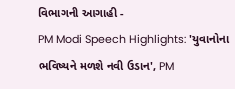વિભાગની આગાહી -
PM Modi Speech Highlights: 'યુવાનોના ભવિષ્યને મળશે નવી ઉડાન', PM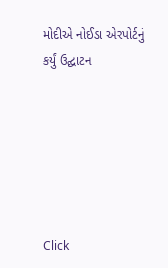મોદીએ નોઈડા એરપોર્ટનું કર્યું ઉદ્ઘાટન






Click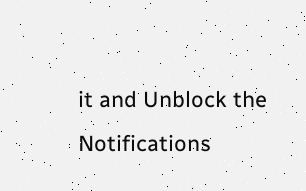it and Unblock the Notifications